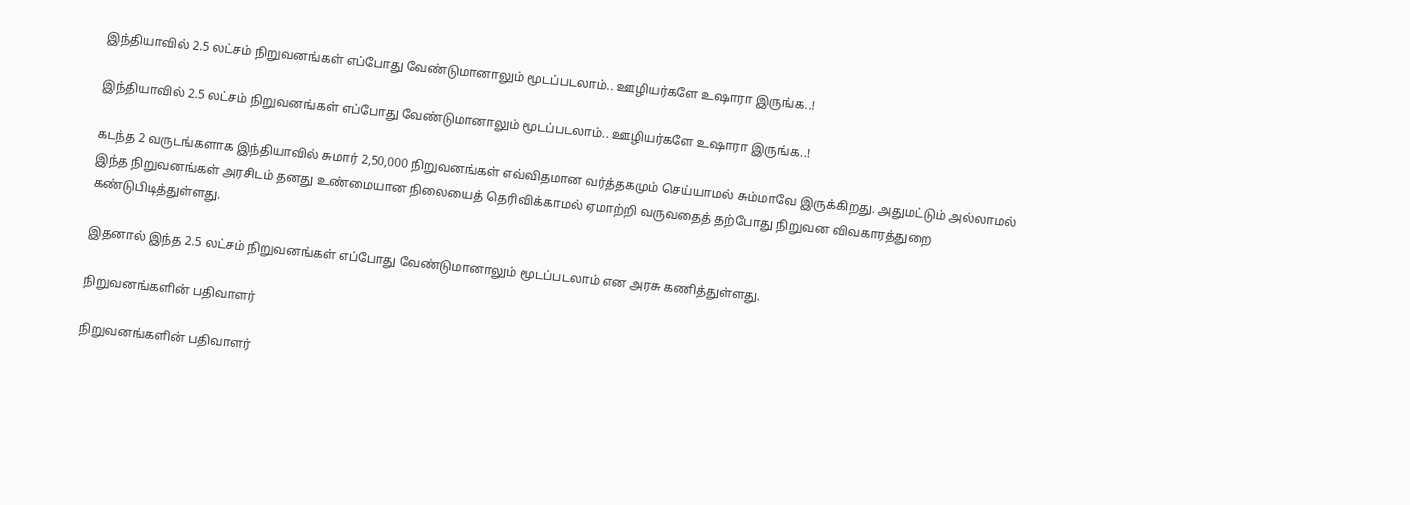இந்தியாவில் 2.5 லட்சம் நிறுவனங்கள் எப்போது வேண்டுமானாலும் மூடப்படலாம்.. ஊழியர்களே உஷாரா இருங்க..!

இந்தியாவில் 2.5 லட்சம் நிறுவனங்கள் எப்போது வேண்டுமானாலும் மூடப்படலாம்.. ஊழியர்களே உஷாரா இருங்க..!

கடந்த 2 வருடங்களாக இந்தியாவில் சுமார் 2,50,000 நிறுவனங்கள் எவ்விதமான வர்த்தகமும் செய்யாமல் சும்மாவே இருக்கிறது. அதுமட்டும் அல்லாமல் இந்த நிறுவனங்கள் அரசிடம் தனது உண்மையான நிலையைத் தெரிவிக்காமல் ஏமாற்றி வருவதைத் தற்போது நிறுவன விவகாரத்துறை கண்டுபிடித்துள்ளது.

இதனால் இந்த 2.5 லட்சம் நிறுவனங்கள் எப்போது வேண்டுமானாலும் மூடப்படலாம் என அரசு கணித்துள்ளது.

நிறுவனங்களின் பதிவாளர்

நிறுவனங்களின் பதிவாளர்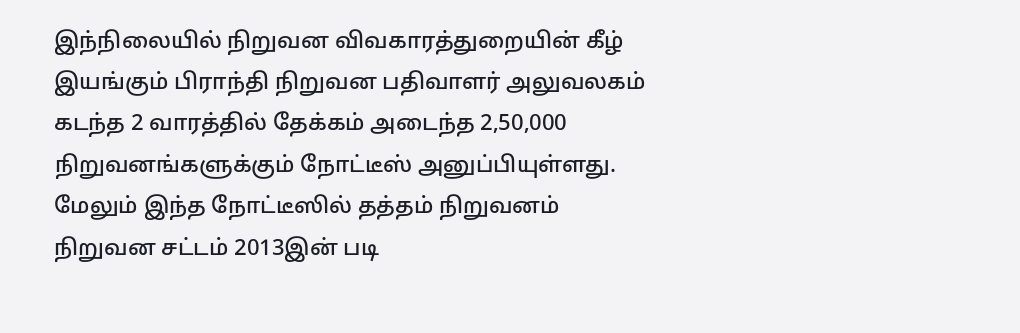இந்நிலையில் நிறுவன விவகாரத்துறையின் கீழ் இயங்கும் பிராந்தி நிறுவன பதிவாளர் அலுவலகம் கடந்த 2 வாரத்தில் தேக்கம் அடைந்த 2,50,000 நிறுவனங்களுக்கும் நோட்டீஸ் அனுப்பியுள்ளது. மேலும் இந்த நோட்டீஸில் தத்தம் நிறுவனம் நிறுவன சட்டம் 2013இன் படி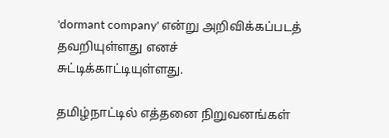'dormant company' என்று அறிவிக்கப்படத் தவறியுள்ளது எனச் சுட்டிக்காட்டியுள்ளது.

தமிழ்நாட்டில் எத்தனை நிறுவனங்கள்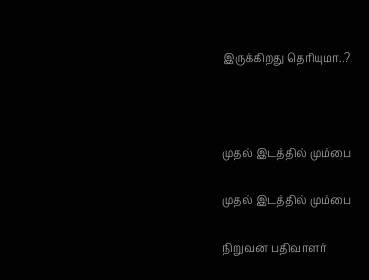இருக்கிறது தெரியுமா..?



முதல் இடத்தில் மும்பை

முதல் இடத்தில் மும்பை

நிறுவன பதிவாளர்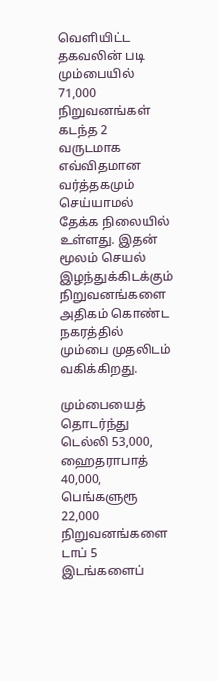வெளியிட்ட தகவலின் படி மும்பையில் 71,000 நிறுவனங்கள் கடந்த 2 வருடமாக எவ்விதமான வர்த்தகமும் செய்யாமல் தேக்க நிலையில் உள்ளது. இதன் மூலம் செயல் இழந்துக்கிடக்கும் நிறுவனங்களை அதிகம் கொண்ட நகரத்தில் மும்பை முதலிடம் வகிக்கிறது.

மும்பையைத் தொடர்ந்து டெல்லி 53,000, ஹைதராபாத் 40,000, பெங்களுரூ 22,000 நிறுவனங்களை டாப் 5 இடங்களைப்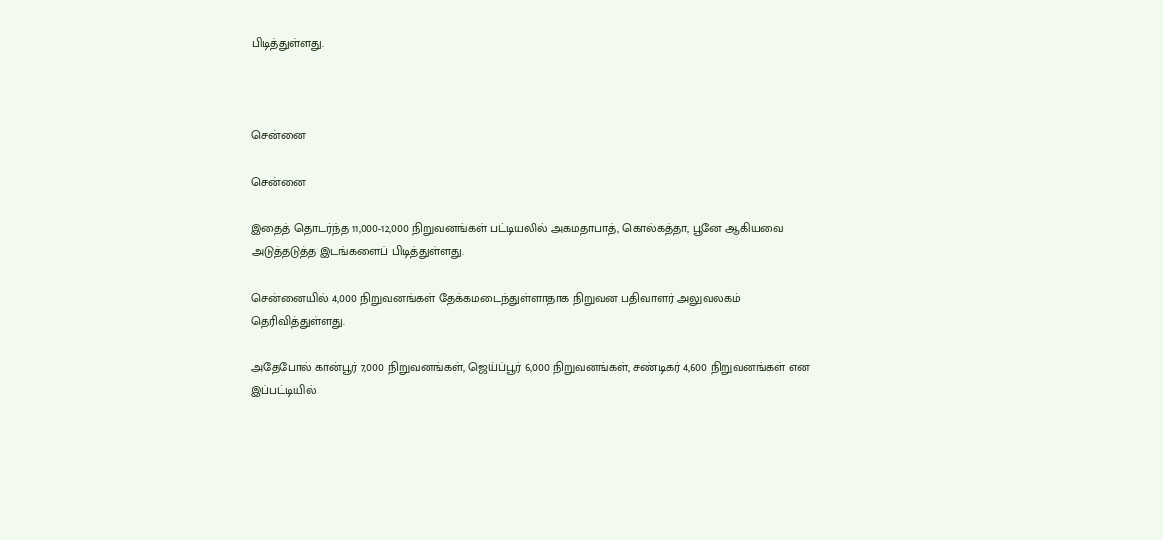பிடித்துள்ளது.



சென்னை

சென்னை

இதைத் தொடர்ந்த 11,000-12,000 நிறுவனங்கள் பட்டியலில் அகமதாபாத், கொல்கத்தா, பூனே ஆகியவை அடுத்தடுத்த இடங்களைப் பிடித்துள்ளது.

சென்னையில் 4,000 நிறுவனங்கள் தேக்கமடைந்துள்ளாதாக நிறுவன பதிவாளர் அலுவலகம் தெரிவித்துள்ளது.

அதேபோல் கான்பூர் 7,000 நிறுவனங்கள், ஜெய்ப்பூர் 6,000 நிறுவனங்கள், சண்டிகர் 4,600 நிறுவனங்கள் என இப்பட்டியில்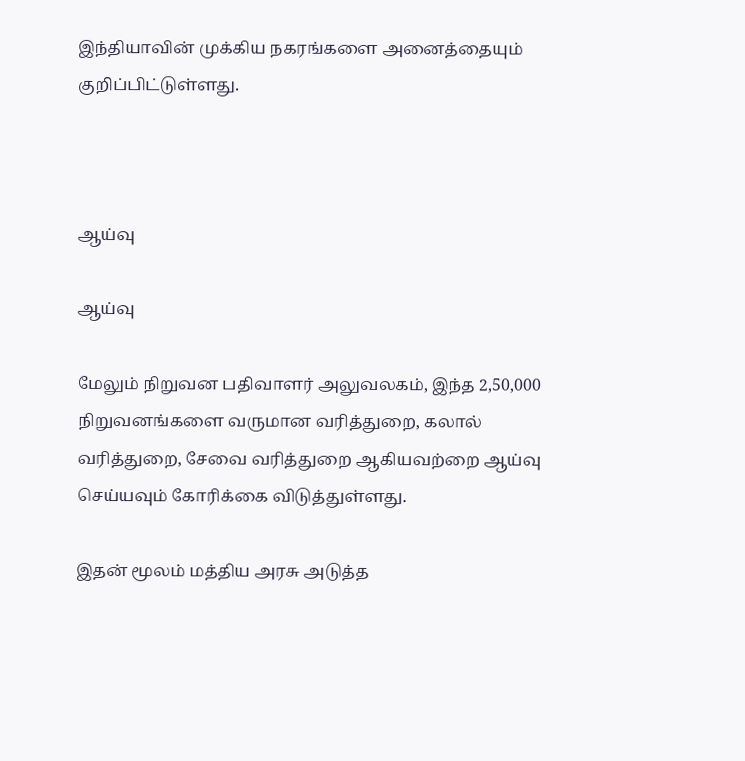இந்தியாவின் முக்கிய நகரங்களை அனைத்தையும் குறிப்பிட்டுள்ளது.



ஆய்வு

ஆய்வு

மேலும் நிறுவன பதிவாளர் அலுவலகம், இந்த 2,50,000 நிறுவனங்களை வருமான வரித்துறை, கலால் வரித்துறை, சேவை வரித்துறை ஆகியவற்றை ஆய்வு செய்யவும் கோரிக்கை விடுத்துள்ளது.

இதன் மூலம் மத்திய அரசு அடுத்த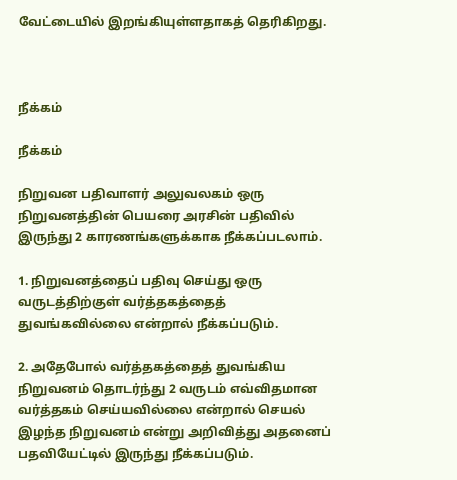வேட்டையில் இறங்கியுள்ளதாகத் தெரிகிறது.



நீக்கம்

நீக்கம்

நிறுவன பதிவாளர் அலுவலகம் ஒரு நிறுவனத்தின் பெயரை அரசின் பதிவில் இருந்து 2 காரணங்களுக்காக நீக்கப்படலாம்.

1. நிறுவனத்தைப் பதிவு செய்து ஒரு வருடத்திற்குள் வர்த்தகத்தைத் துவங்கவில்லை என்றால் நீக்கப்படும்.

2. அதேபோல் வர்த்தகத்தைத் துவங்கிய நிறுவனம் தொடர்ந்து 2 வருடம் எவ்விதமான வர்த்தகம் செய்யவில்லை என்றால் செயல் இழந்த நிறுவனம் என்று அறிவித்து அதனைப் பதவியேட்டில் இருந்து நீக்கப்படும்.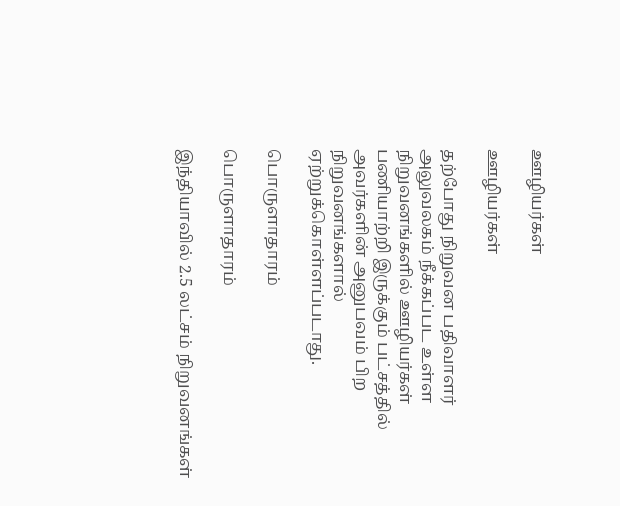ஊழியர்கள்

ஊழியர்கள்

தற்போது நிறுவன பதிவாளர் அலுவலகம் நீக்கப்பட உள்ள நிறுவனங்களில் ஊழியர்கள் பணியாற்றி இருக்கும் பட்சத்தில் அவர்களின் அனுபவம் பிற நிறுவனங்களால் ஏற்றுக்கொள்ளப்படாது.

பொருளாதாரம்

பொருளாதாரம்

இந்தியாவில் 2.5 லட்சம் நிறுவனங்கள்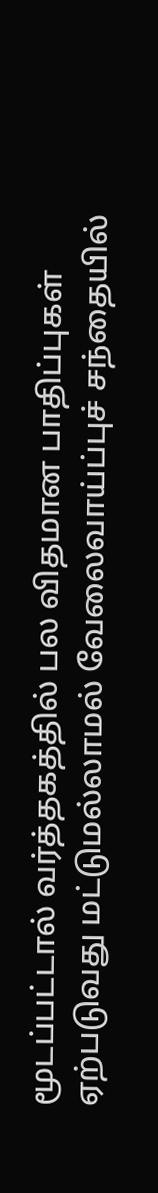மூடப்பட்டால் வர்த்தகத்தில் பல விதமான பாதிப்புகள் ஏற்படுவது மட்டுமல்லாமல் வேலைவாய்ப்புச் சந்தையில்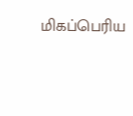மிகப்பெரிய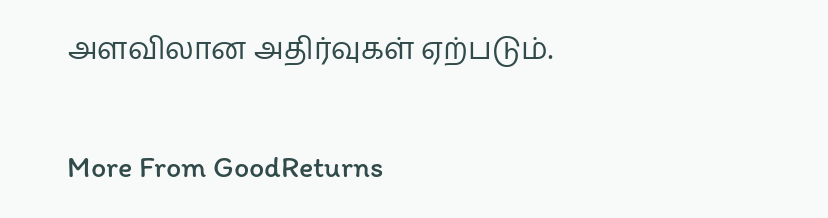அளவிலான அதிர்வுகள் ஏற்படும்.

More From GoodReturns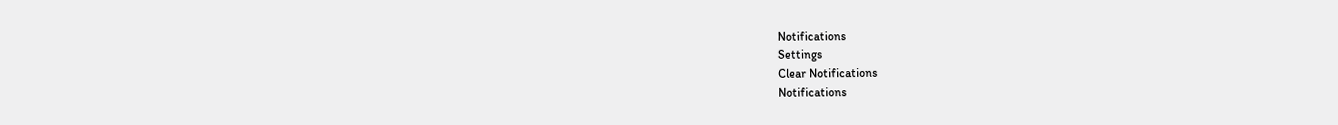Notifications
Settings
Clear Notifications
Notifications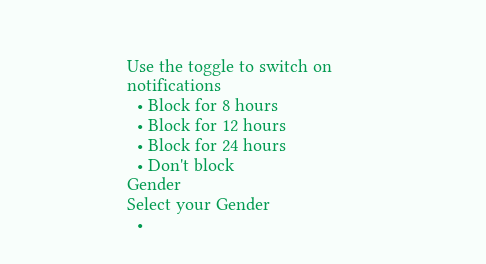Use the toggle to switch on notifications
  • Block for 8 hours
  • Block for 12 hours
  • Block for 24 hours
  • Don't block
Gender
Select your Gender
  •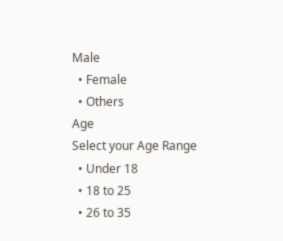Male
  • Female
  • Others
Age
Select your Age Range
  • Under 18
  • 18 to 25
  • 26 to 35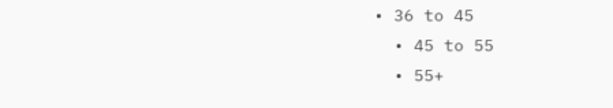• 36 to 45
  • 45 to 55
  • 55+